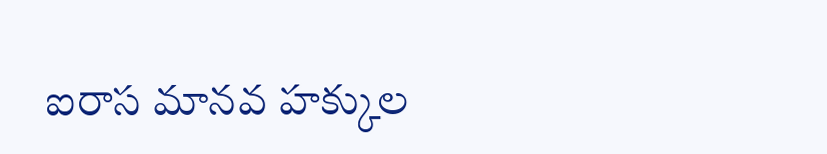ఐరాస మానవ హక్కుల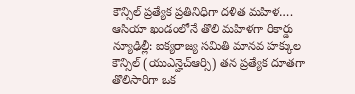కౌన్సిల్ ప్రత్యేక ప్రతినిధిగా దళిత మహిళ…. ఆసియా ఖండంలోనే తొలి మహిళగా రికార్డు
న్యూఢిల్లీ: ఐక్యరాజ్య సమితి మానవ హక్కుల కౌన్సిల్ (యుఎన్హెచ్ఆర్సి) తన ప్రత్యేక దూతగా తొలిసారిగా ఒక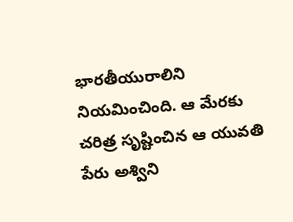భారతీయురాలిని నియమించింది. ఆ మేరకు చరిత్ర సృష్టించిన ఆ యువతి పేరు అశ్విని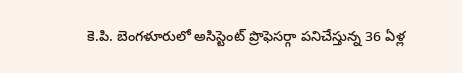కె.పి. బెంగళూరులో అసిస్టెంట్ ప్రొఫెసర్గా పనిచేస్తున్న 36 ఏళ్ల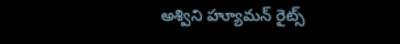అశ్విని హ్యూమన్ రైట్స్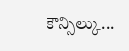కౌన్సిల్కు...